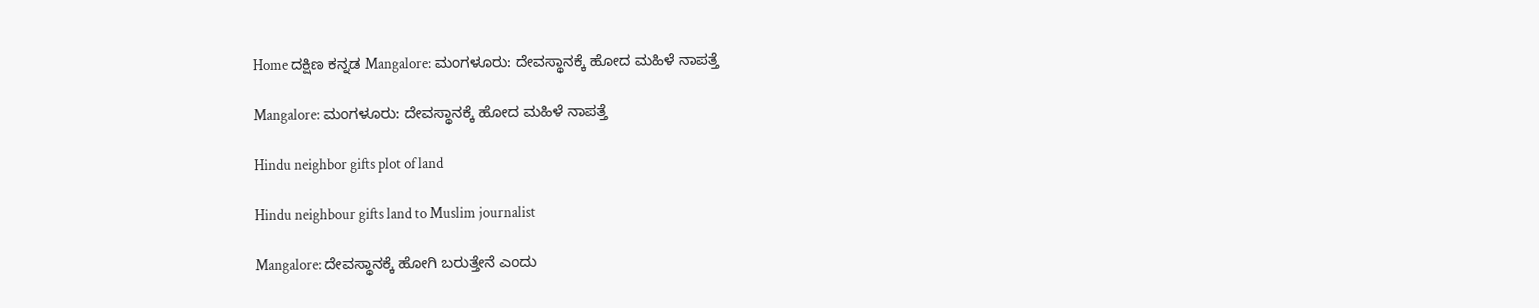Home ದಕ್ಷಿಣ ಕನ್ನಡ Mangalore: ಮಂಗಳೂರು: ದೇವಸ್ಥಾನಕ್ಕೆ ಹೋದ ಮಹಿಳೆ ನಾಪತ್ತೆ

Mangalore: ಮಂಗಳೂರು: ದೇವಸ್ಥಾನಕ್ಕೆ ಹೋದ ಮಹಿಳೆ ನಾಪತ್ತೆ

Hindu neighbor gifts plot of land

Hindu neighbour gifts land to Muslim journalist

Mangalore: ದೇವಸ್ಥಾನಕ್ಕೆ ಹೋಗಿ ಬರುತ್ತೇನೆ ಎಂದು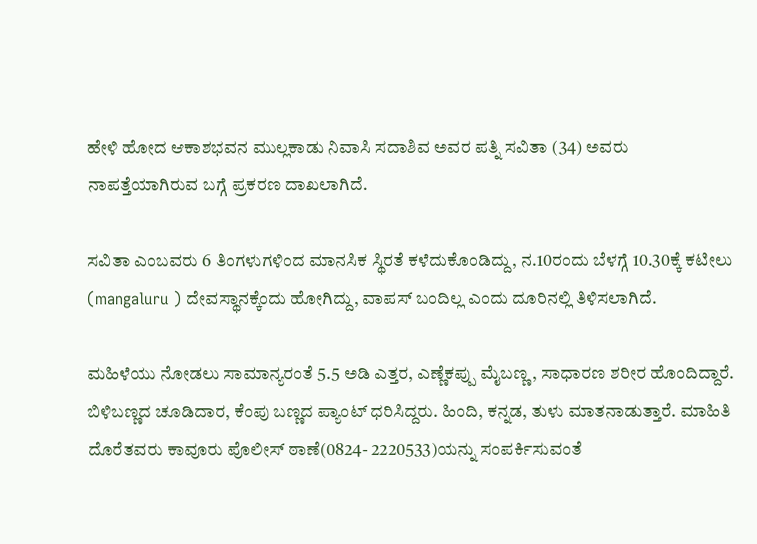ಹೇಳಿ ಹೋದ ಆಕಾಶಭವನ ಮುಲ್ಲಕಾಡು ನಿವಾಸಿ ಸದಾಶಿವ ಅವರ ಪತ್ನಿ ಸವಿತಾ (34) ಅವರು ನಾಪತ್ತೆಯಾಗಿರುವ ಬಗ್ಗೆ ಪ್ರಕರಣ ದಾಖಲಾಗಿದೆ.

ಸವಿತಾ ಎಂಬವರು 6 ತಿಂಗಳುಗಳಿಂದ ಮಾನಸಿಕ ಸ್ಥಿರತೆ ಕಳೆದುಕೊಂಡಿದ್ದು, ನ.10ರಂದು ಬೆಳಗ್ಗೆ 10.30ಕ್ಕೆ ಕಟೀಲು (mangaluru ) ದೇವಸ್ಥಾನಕ್ಕೆಂದು ಹೋಗಿದ್ದು, ವಾಪಸ್ ಬಂದಿಲ್ಲ ಎಂದು ದೂರಿನಲ್ಲಿ ತಿಳಿಸಲಾಗಿದೆ.

ಮಹಿಳೆಯು ನೋಡಲು ಸಾಮಾನ್ಯರಂತೆ 5.5 ಅಡಿ ಎತ್ತರ, ಎಣ್ಣೆಕಪ್ಪು ಮೈಬಣ್ಣ, ಸಾಧಾರಣ ಶರೀರ ಹೊಂದಿದ್ದಾರೆ. ಬಿಳಿಬಣ್ಣದ ಚೂಡಿದಾರ, ಕೆಂಪು ಬಣ್ಣದ ಪ್ಯಾಂಟ್ ಧರಿಸಿದ್ದರು. ಹಿಂದಿ, ಕನ್ನಡ, ತುಳು ಮಾತನಾಡುತ್ತಾರೆ. ಮಾಹಿತಿ ದೊರೆತವರು ಕಾವೂರು ಪೊಲೀಸ್ ಠಾಣೆ(0824- 2220533)ಯನ್ನು ಸಂಪರ್ಕಿಸುವಂತೆ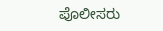ಪೊಲೀಸರು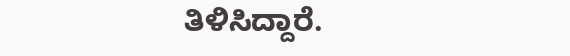ತಿಳಿಸಿದ್ದಾರೆ.